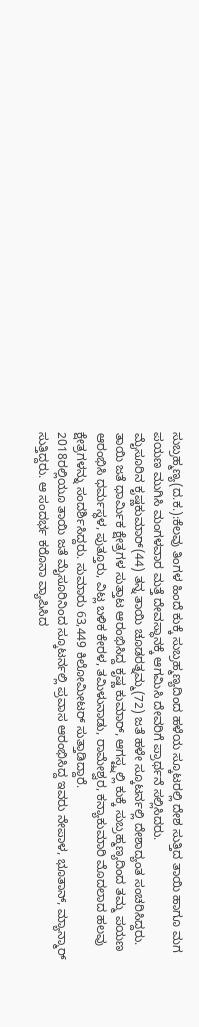ಸುಬ್ರಹ್ಮಣ್ಯ(ದ.ಕ.):ಕೆಲವು ತಿಂಗಳ ಹಿಂದೆ ಕುಕ್ಕೆ ಸುಬ್ರಹ್ಮಣ್ಯದಿಂದ ಹಳೆಯ ಸ್ಕೂಟರಲ್ಲಿ ದೇಶ ಸುತ್ತಿದ ತಾಯಿ ಹಾಗೂ ಮಗ ಪಯಣ ಮುಗಿಸಿ ಮಂಗಳವಾರ ಮತ್ತೆ ದೇವಸ್ಥಾನಕ್ಕೆ ಆಗಮಿಸಿ ದೇವರಿಗೆ ಪ್ರಾರ್ಥನೆ ಸಲ್ಲಿಸಿದರು.
ಮೈಸೂರಿನ ಕೃಷ್ಣಕುಮಾರ್(44) ತನ್ನ ತಾಯಿ ಚೂಡರತ್ನಮ್ಮ(72) ಜತೆ ಹಳೇ ಸ್ಕೂಟರ್ನಲ್ಲಿ ದೇಶಾದ್ಯಂತ ಸಂಚರಿಸಿದ್ದರು. ತಾಯಿ ಜತೆ ಧಾರ್ಮಿಕ ಕ್ಷೇತ್ರಗಳ ಸುತ್ತಾಟ ಆರಂಭಿಸಿದ್ದ ಕೃಷ್ಣ ಕುಮಾರ್, ಆಗಸ್ಟ್ನಲ್ಲಿ ಕುಕ್ಕೆ ಸುಬ್ರಹ್ಮಣ್ಯದಿಂದ ತಮ್ಮ ಪಯಣ ಆರಂಭಿಸಿ ಧರ್ಮಸ್ಥಳ, ಪುತ್ತೂರು, ವಿಟ್ಲ ಬಳಿಕ ಕೇರಳ, ತಮಿಳುನಾಡು, ರಾಮೇಶ್ವರ, ಕನ್ಯಾಕುಮಾರಿ ಮೊದಲಾದ ಹಲವು ಕ್ಷೇತ್ರಗಳನ್ನು ಸಂದರ್ಶಿಸಿದ್ದರು. ಸುಮಾರು 63,449 ಕಿಲೋಮೀಟರ್ ಸುತ್ತಾಡಿದ್ದಾರೆ.
2018ರಲ್ಲಿಯೂ ತಾಯಿ ಜತೆ ಮೈಸೂರಿನಿಂದ ಸ್ಕೂಟರ್ನಲ್ಲಿ ಪ್ರವಾಸ ಆರಂಭಿಸಿದ್ದ ಇವರು ನೇಪಾಳ, ಭೂತಾನ್, ಮ್ಯಾನ್ಮಾರ್ ಸುತ್ತಿದ್ದರು. ಆ ಸಂದರ್ಭ ಕರೊನಾ ವ್ಯಾಪಿಸಿದ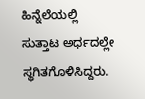ಹಿನ್ನೆಲೆಯಲ್ಲಿ ಸುತ್ತಾಟ ಅರ್ಧದಲ್ಲೇ ಸ್ಥಗಿತಗೊಳಿಸಿದ್ದರು.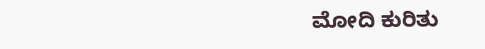ಮೋದಿ ಕುರಿತು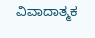ವಿವಾದಾತ್ಮಕ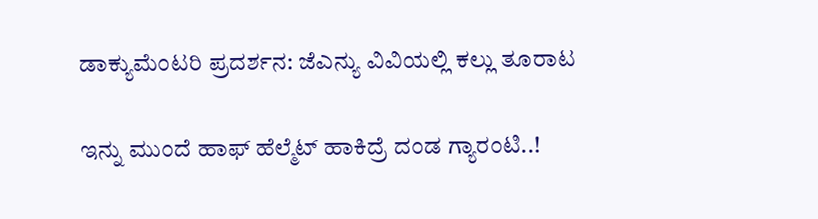ಡಾಕ್ಯುಮೆಂಟರಿ ಪ್ರದರ್ಶನ: ಜೆಎನ್ಯು ವಿವಿಯಲ್ಲಿ ಕಲ್ಲು ತೂರಾಟ

ಇನ್ನು ಮುಂದೆ ಹಾಫ್ ಹೆಲ್ಮೆಟ್ ಹಾಕಿದ್ರೆ ದಂಡ ಗ್ಯಾರಂಟಿ..!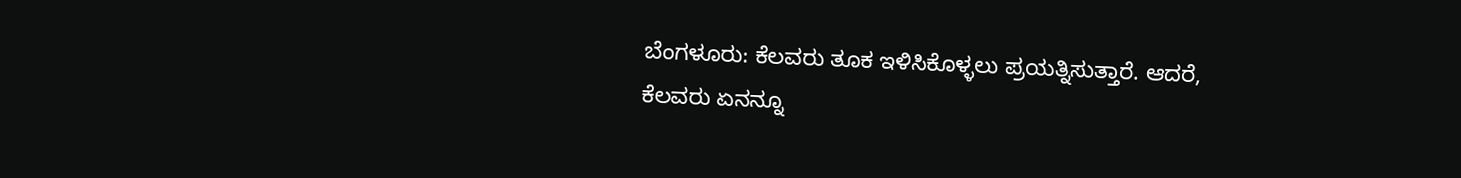ಬೆಂಗಳೂರು: ಕೆಲವರು ತೂಕ ಇಳಿಸಿಕೊಳ್ಳಲು ಪ್ರಯತ್ನಿಸುತ್ತಾರೆ. ಆದರೆ, ಕೆಲವರು ಏನನ್ನೂ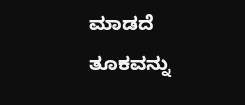ಮಾಡದೆ ತೂಕವನ್ನು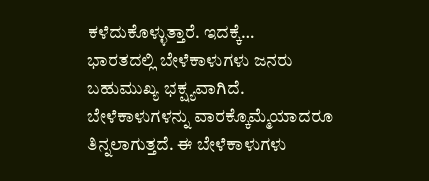ಕಳೆದುಕೊಳ್ಳುತ್ತಾರೆ. ಇದಕ್ಕೆ…
ಭಾರತದಲ್ಲಿ ಬೇಳೆಕಾಳುಗಳು ಜನರು ಬಹುಮುಖ್ಯ ಭಕ್ಷ್ಯವಾಗಿದೆ. ಬೇಳೆಕಾಳುಗಳನ್ನು ವಾರಕ್ಕೊಮ್ಮೆಯಾದರೂ ತಿನ್ನಲಾಗುತ್ತದೆ. ಈ ಬೇಳೆಕಾಳುಗಳು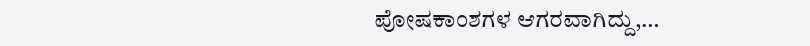ಪೋಷಕಾಂಶಗಳ ಆಗರವಾಗಿದ್ದು,…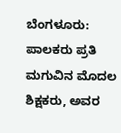ಬೆಂಗಳೂರು:  ಪಾಲಕರು ಪ್ರತಿ ಮಗುವಿನ ಮೊದಲ ಶಿಕ್ಷಕರು, ಅವರ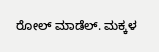ರೋಲ್ ಮಾಡೆಲ್. ಮಕ್ಕಳ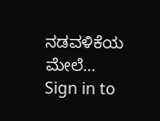ನಡವಳಿಕೆಯ ಮೇಲೆ…
Sign in to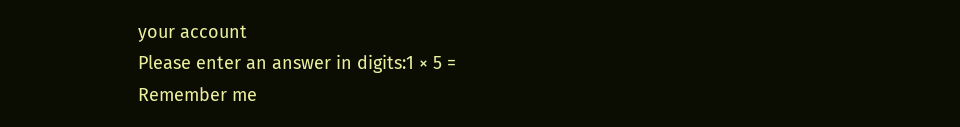your account
Please enter an answer in digits:1 × 5 =
Remember me